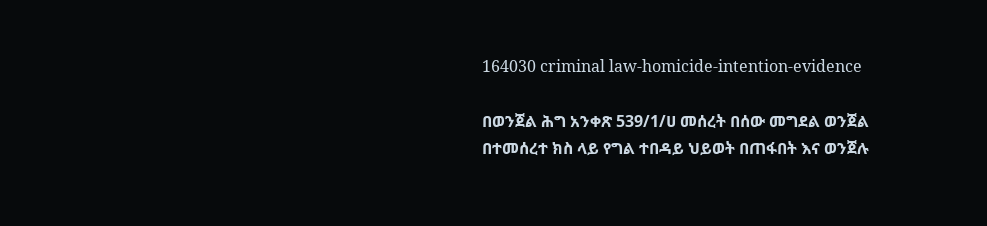164030 criminal law-homicide-intention-evidence

በወንጀል ሕግ አንቀጽ 539/1/ሀ መሰረት በሰው መግደል ወንጀል በተመሰረተ ክስ ላይ የግል ተበዳይ ህይወት በጠፋበት እና ወንጀሉ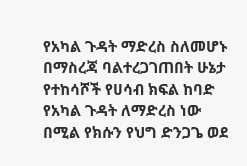የአካል ጉዳት ማድረስ ስለመሆኑ በማስረጃ ባልተረጋገጠበት ሁኔታ የተከሳሾች የሀሳብ ክፍል ከባድ የአካል ጉዳት ለማድረስ ነው በሚል የክሱን የህግ ድንጋጌ ወደ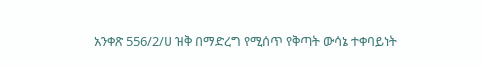አንቀጽ 556/2/ሀ ዝቅ በማድረግ የሚሰጥ የቅጣት ውሳኔ ተቀባይነት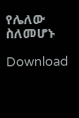የሌለው ስለመሆኑ

Download